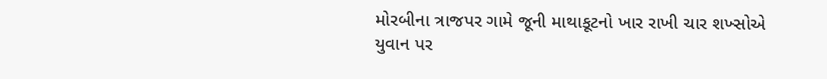મોરબીના ત્રાજપર ગામે જૂની માથાકૂટનો ખાર રાખી ચાર શખ્સોએ યુવાન પર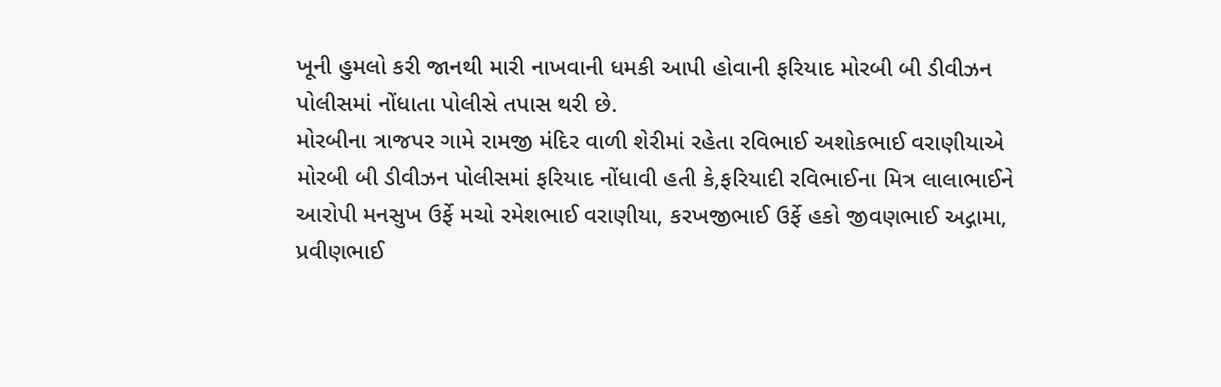ખૂની હુમલો કરી જાનથી મારી નાખવાની ધમકી આપી હોવાની ફરિયાદ મોરબી બી ડીવીઝન પોલીસમાં નોંધાતા પોલીસે તપાસ થરી છે.
મોરબીના ત્રાજપર ગામે રામજી મંદિર વાળી શેરીમાં રહેતા રવિભાઈ અશોકભાઈ વરાણીયાએ મોરબી બી ડીવીઝન પોલીસમાં ફરિયાદ નોંધાવી હતી કે,ફરિયાદી રવિભાઈના મિત્ર લાલાભાઈને આરોપી મનસુખ ઉર્ફે મચો રમેશભાઈ વરાણીયા, કરખજીભાઈ ઉર્ફે હકો જીવણભાઈ અદ્ગામા, પ્રવીણભાઈ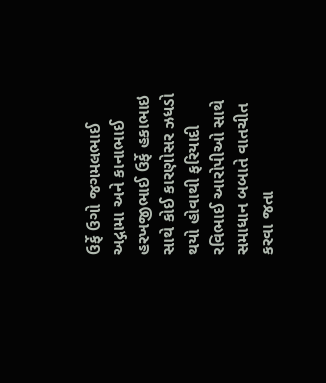ઉર્ફે ઉગો જગમલભાઈ અદ્ગામા અને કાનાભાઈ હરખજીભાઈ ઉર્ફે હકાભાઇ સાથે કોઈ કારણોસર ઝધડો થયો હોવાથી ફરિયાદી રવિભાઈ આરોપીઓ સાથે સમાધાન બબાતે વાતચીત કરવા જતા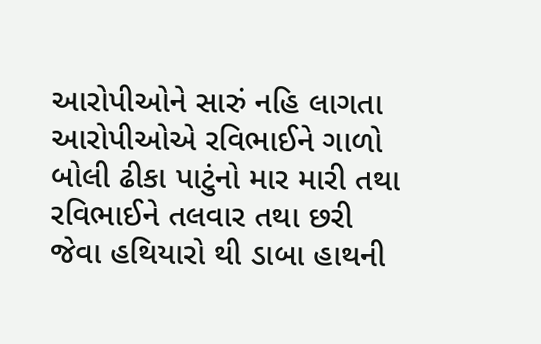આરોપીઓને સારું નહિ લાગતા આરોપીઓએ રવિભાઈને ગાળો બોલી ઢીકા પાટુંનો માર મારી તથા રવિભાઈને તલવાર તથા છરી જેવા હથિયારો થી ડાબા હાથની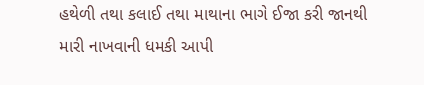હથેળી તથા કલાઈ તથા માથાના ભાગે ઈજા કરી જાનથી મારી નાખવાની ધમકી આપી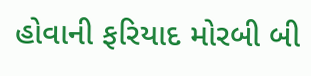હોવાની ફરિયાદ મોરબી બી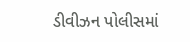ડીવીઝન પોલીસમાં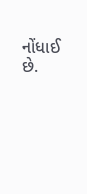નોંધાઈ છે.